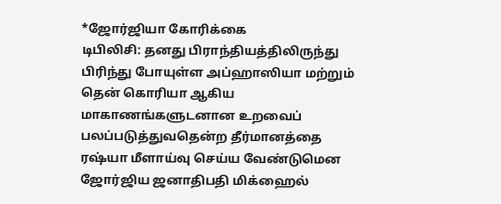*ஜோர்ஜியா கோரிக்கை
டிபிலிசி: தனது பிராந்தியத்திலிருந்து பிரிந்து போயுள்ள அப்ஹாஸியா மற்றும் தென் கொரியா ஆகிய மாகாணங்களுடனான உறவைப் பலப்படுத்துவதென்ற தீர்மானத்தை ரஷ்யா மீளாய்வு செய்ய வேண்டுமென ஜோர்ஜிய ஜனாதிபதி மிக்ஹைல்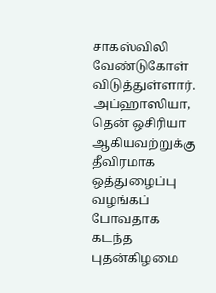சாகஸ்விலி வேண்டுகோள் விடுத்துள்ளார்.
அப்ஹாஸியா, தென் ஒசிரியா ஆகியவற்றுக்கு தீவிரமாக ஒத்துழைப்பு வழங்கப் போவதாக கடந்த புதன்கிழமை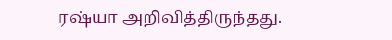ரஷ்யா அறிவித்திருந்தது.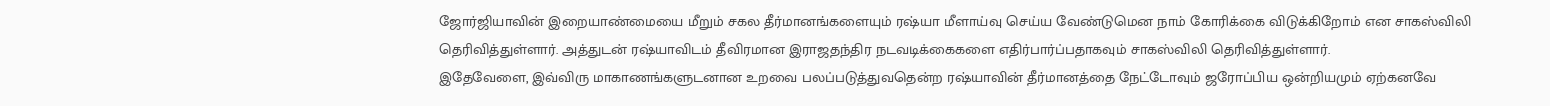ஜோர்ஜியாவின் இறையாண்மையை மீறும் சகல தீர்மானங்களையும் ரஷ்யா மீளாய்வு செய்ய வேண்டுமென நாம் கோரிக்கை விடுக்கிறோம் என சாகஸ்விலி தெரிவித்துள்ளார். அத்துடன் ரஷ்யாவிடம் தீவிரமான இராஜதந்திர நடவடிக்கைகளை எதிர்பார்ப்பதாகவும் சாகஸ்விலி தெரிவித்துள்ளார்.
இதேவேளை, இவ்விரு மாகாணங்களுடனான உறவை பலப்படுத்துவதென்ற ரஷ்யாவின் தீர்மானத்தை நேட்டோவும் ஜரோப்பிய ஒன்றியமும் ஏற்கனவே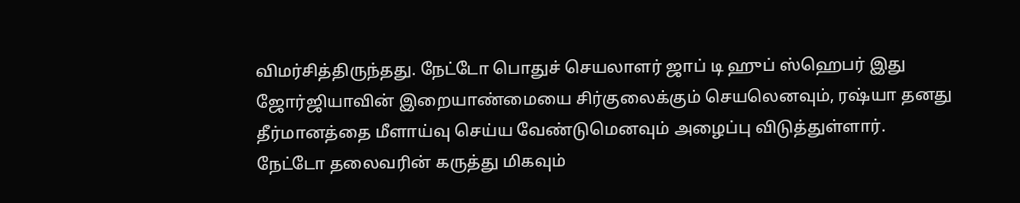விமர்சித்திருந்தது. நேட்டோ பொதுச் செயலாளர் ஜாப் டி ஹுப் ஸ்ஹெபர் இது ஜோர்ஜியாவின் இறையாண்மையை சிர்குலைக்கும் செயலெனவும், ரஷ்யா தனது தீர்மானத்தை மீளாய்வு செய்ய வேண்டுமெனவும் அழைப்பு விடுத்துள்ளார்.
நேட்டோ தலைவரின் கருத்து மிகவும்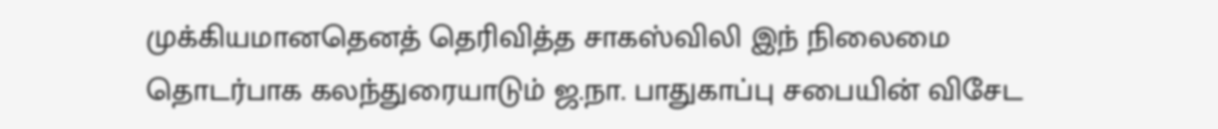முக்கியமானதெனத் தெரிவித்த சாகஸ்விலி இந் நிலைமை தொடர்பாக கலந்துரையாடும் ஜ.நா. பாதுகாப்பு சபையின் விசேட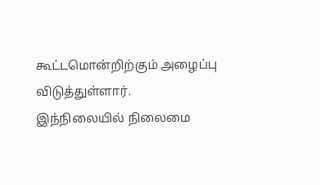கூட்டமொன்றிற்கும் அழைப்பு விடுத்துள்ளார்.
இந்நிலையில் நிலைமை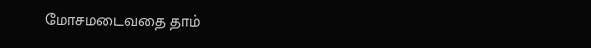மோசமடைவதை தாம்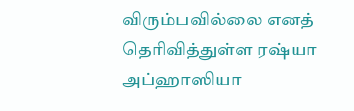விரும்பவில்லை எனத் தெரிவித்துள்ள ரஷ்யா அப்ஹாஸியா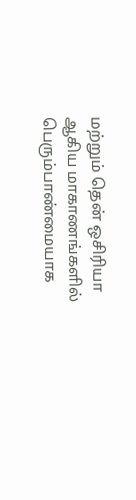மற்றும் தென் ஒசிரியா ஆகிய மாகாணங்களில் பெரும்பாண்மையாக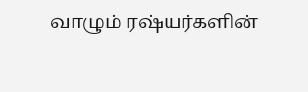வாழும் ரஷ்யர்களின்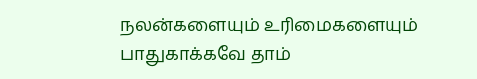நலன்களையும் உரிமைகளையும் பாதுகாக்கவே தாம்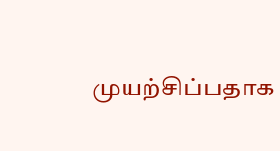முயற்சிப்பதாக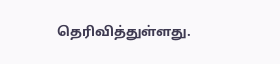தெரிவித்துள்ளது.